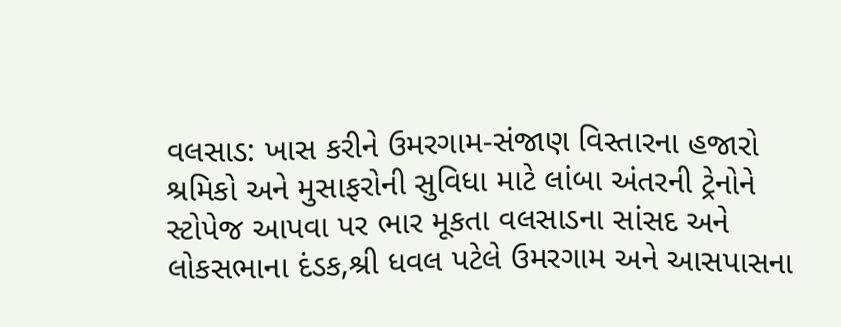વલસાડ: ખાસ કરીને ઉમરગામ-સંજાણ વિસ્તારના હજારો શ્રમિકો અને મુસાફરોની સુવિધા માટે લાંબા અંતરની ટ્રેનોને સ્ટોપેજ આપવા પર ભાર મૂકતા વલસાડના સાંસદ અને લોકસભાના દંડક,શ્રી ધવલ પટેલે ઉમરગામ અને આસપાસના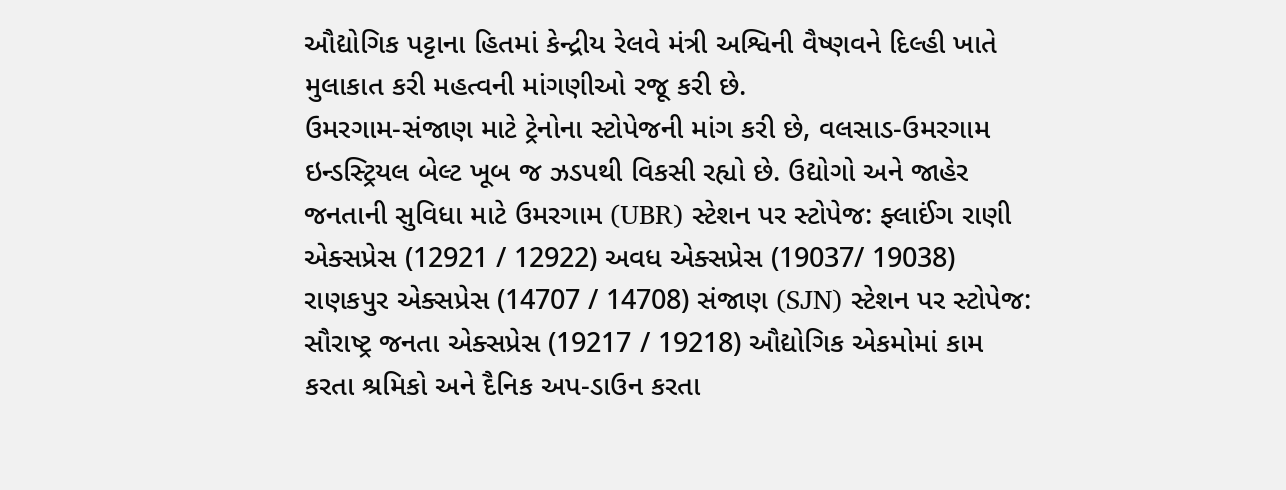ઔદ્યોગિક પટ્ટાના હિતમાં કેન્દ્રીય રેલવે મંત્રી અશ્વિની વૈષ્ણવને દિલ્હી ખાતે મુલાકાત કરી મહત્વની માંગણીઓ રજૂ કરી છે.
ઉમરગામ-સંજાણ માટે ટ્રેનોના સ્ટોપેજની માંગ કરી છે, વલસાડ-ઉમરગામ ઇન્ડસ્ટ્રિયલ બેલ્ટ ખૂબ જ ઝડપથી વિકસી રહ્યો છે. ઉદ્યોગો અને જાહેર જનતાની સુવિધા માટે ઉમરગામ (UBR) સ્ટેશન પર સ્ટોપેજ: ફ્લાઈંગ રાણી એક્સપ્રેસ (12921 / 12922) અવધ એક્સપ્રેસ (19037/ 19038) રાણકપુર એક્સપ્રેસ (14707 / 14708) સંજાણ (SJN) સ્ટેશન પર સ્ટોપેજ: સૌરાષ્ટ્ર જનતા એક્સપ્રેસ (19217 / 19218) ઔદ્યોગિક એકમોમાં કામ કરતા શ્રમિકો અને દૈનિક અપ-ડાઉન કરતા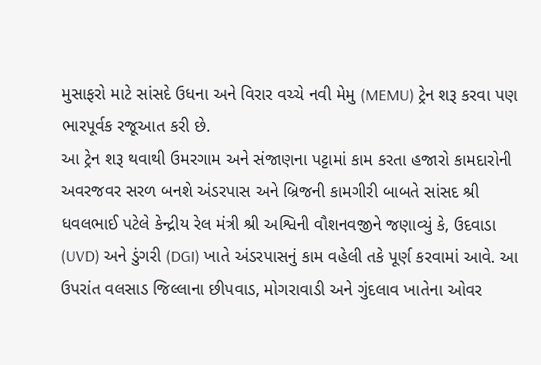મુસાફરો માટે સાંસદે ઉધના અને વિરાર વચ્ચે નવી મેમુ (MEMU) ટ્રેન શરૂ કરવા પણ ભારપૂર્વક રજૂઆત કરી છે.
આ ટ્રેન શરૂ થવાથી ઉમરગામ અને સંજાણના પટ્ટામાં કામ કરતા હજારો કામદારોની અવરજવર સરળ બનશે અંડરપાસ અને બ્રિજની કામગીરી બાબતે સાંસદ શ્રી ધવલભાઈ પટેલે કેન્દ્રીય રેલ મંત્રી શ્રી અશ્વિની વૌશનવજીને જણાવ્યું કે, ઉદવાડા (UVD) અને ડુંગરી (DGI) ખાતે અંડરપાસનું કામ વહેલી તકે પૂર્ણ કરવામાં આવે. આ ઉપરાંત વલસાડ જિલ્લાના છીપવાડ, મોગરાવાડી અને ગુંદલાવ ખાતેના ઓવર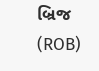બ્રિજ (ROB)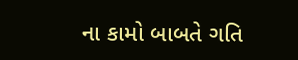ના કામો બાબતે ગતિ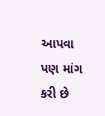આપવા પણ માંગ કરી છે